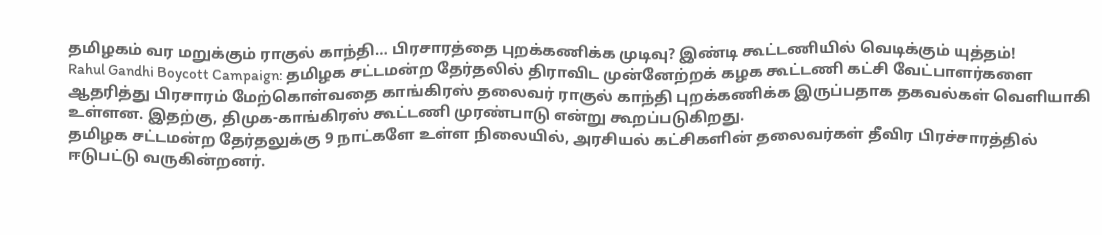தமிழகம் வர மறுக்கும் ராகுல் காந்தி… பிரசாரத்தை புறக்கணிக்க முடிவு? இண்டி கூட்டணியில் வெடிக்கும் யுத்தம்!
Rahul Gandhi Boycott Campaign: தமிழக சட்டமன்ற தேர்தலில் திராவிட முன்னேற்றக் கழக கூட்டணி கட்சி வேட்பாளர்களை ஆதரித்து பிரசாரம் மேற்கொள்வதை காங்கிரஸ் தலைவர் ராகுல் காந்தி புறக்கணிக்க இருப்பதாக தகவல்கள் வெளியாகி உள்ளன. இதற்கு, திமுக-காங்கிரஸ் கூட்டணி முரண்பாடு என்று கூறப்படுகிறது.
தமிழக சட்டமன்ற தேர்தலுக்கு 9 நாட்களே உள்ள நிலையில், அரசியல் கட்சிகளின் தலைவர்கள் தீவிர பிரச்சாரத்தில் ஈடுபட்டு வருகின்றனர்.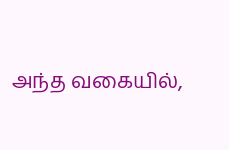அந்த வகையில்,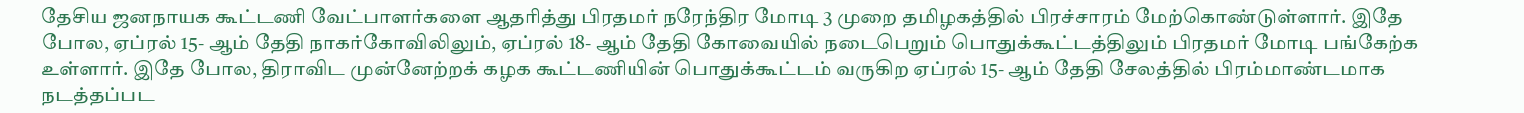தேசிய ஜனநாயக கூட்டணி வேட்பாளர்களை ஆதரித்து பிரதமர் நரேந்திர மோடி 3 முறை தமிழகத்தில் பிரச்சாரம் மேற்கொண்டுள்ளார். இதே போல, ஏப்ரல் 15- ஆம் தேதி நாகர்கோவிலிலும், ஏப்ரல் 18- ஆம் தேதி கோவையில் நடைபெறும் பொதுக்கூட்டத்திலும் பிரதமர் மோடி பங்கேற்க உள்ளார். இதே போல, திராவிட முன்னேற்றக் கழக கூட்டணியின் பொதுக்கூட்டம் வருகிற ஏப்ரல் 15- ஆம் தேதி சேலத்தில் பிரம்மாண்டமாக நடத்தப்பட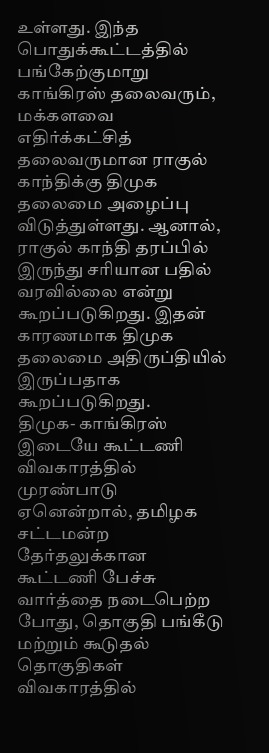உள்ளது. இந்த பொதுக்கூட்டத்தில் பங்கேற்குமாறு காங்கிரஸ் தலைவரும், மக்களவை எதிர்க்கட்சித் தலைவருமான ராகுல் காந்திக்கு திமுக தலைமை அழைப்பு விடுத்துள்ளது. ஆனால், ராகுல் காந்தி தரப்பில் இருந்து சரியான பதில் வரவில்லை என்று கூறப்படுகிறது. இதன் காரணமாக திமுக தலைமை அதிருப்தியில் இருப்பதாக கூறப்படுகிறது.
திமுக- காங்கிரஸ் இடையே கூட்டணி விவகாரத்தில் முரண்பாடு
ஏனென்றால், தமிழக சட்டமன்ற தேர்தலுக்கான கூட்டணி பேச்சு வார்த்தை நடைபெற்ற போது, தொகுதி பங்கீடு மற்றும் கூடுதல் தொகுதிகள் விவகாரத்தில்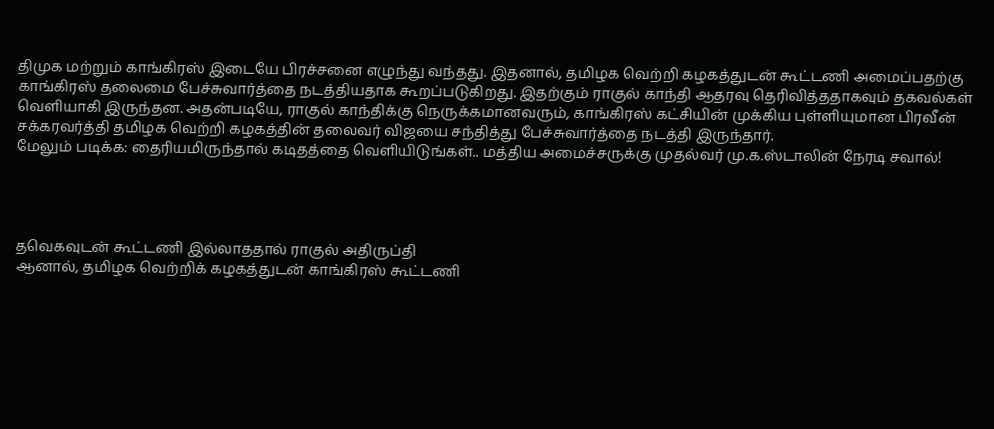திமுக மற்றும் காங்கிரஸ் இடையே பிரச்சனை எழுந்து வந்தது. இதனால், தமிழக வெற்றி கழகத்துடன் கூட்டணி அமைப்பதற்கு காங்கிரஸ் தலைமை பேச்சுவார்த்தை நடத்தியதாக கூறப்படுகிறது. இதற்கும் ராகுல் காந்தி ஆதரவு தெரிவித்ததாகவும் தகவல்கள் வெளியாகி இருந்தன. அதன்படியே, ராகுல் காந்திக்கு நெருக்கமானவரும், காங்கிரஸ் கட்சியின் முக்கிய புள்ளியுமான பிரவீன் சக்கரவர்த்தி தமிழக வெற்றி கழகத்தின் தலைவர் விஜயை சந்தித்து பேச்சுவார்த்தை நடத்தி இருந்தார்.
மேலும் படிக்க: தைரியமிருந்தால் கடிதத்தை வெளியிடுங்கள்.. மத்திய அமைச்சருக்கு முதல்வர் மு.க.ஸ்டாலின் நேரடி சவால்!




தவெகவுடன் கூட்டணி இல்லாததால் ராகுல் அதிருப்தி
ஆனால், தமிழக வெற்றிக் கழகத்துடன் காங்கிரஸ் கூட்டணி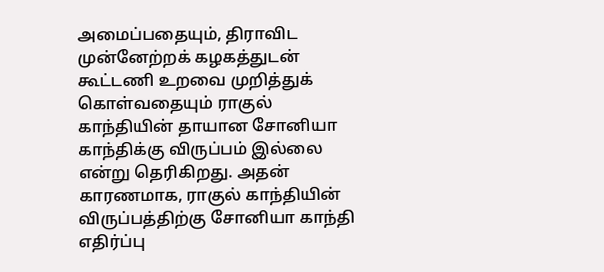அமைப்பதையும், திராவிட முன்னேற்றக் கழகத்துடன் கூட்டணி உறவை முறித்துக் கொள்வதையும் ராகுல் காந்தியின் தாயான சோனியா காந்திக்கு விருப்பம் இல்லை என்று தெரிகிறது. அதன் காரணமாக, ராகுல் காந்தியின் விருப்பத்திற்கு சோனியா காந்தி எதிர்ப்பு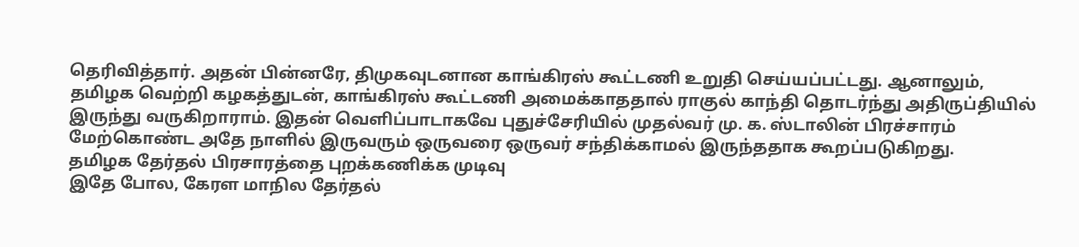தெரிவித்தார். அதன் பின்னரே, திமுகவுடனான காங்கிரஸ் கூட்டணி உறுதி செய்யப்பட்டது. ஆனாலும், தமிழக வெற்றி கழகத்துடன், காங்கிரஸ் கூட்டணி அமைக்காததால் ராகுல் காந்தி தொடர்ந்து அதிருப்தியில் இருந்து வருகிறாராம். இதன் வெளிப்பாடாகவே புதுச்சேரியில் முதல்வர் மு. க. ஸ்டாலின் பிரச்சாரம் மேற்கொண்ட அதே நாளில் இருவரும் ஒருவரை ஒருவர் சந்திக்காமல் இருந்ததாக கூறப்படுகிறது.
தமிழக தேர்தல் பிரசாரத்தை புறக்கணிக்க முடிவு
இதே போல, கேரள மாநில தேர்தல்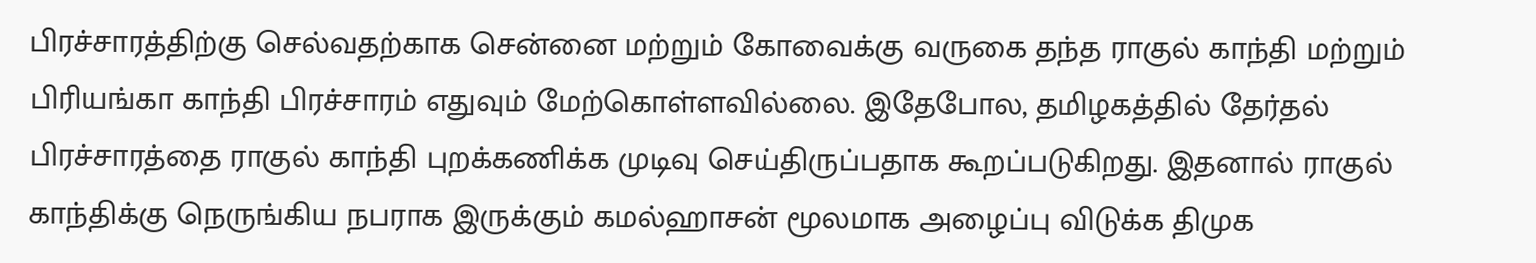பிரச்சாரத்திற்கு செல்வதற்காக சென்னை மற்றும் கோவைக்கு வருகை தந்த ராகுல் காந்தி மற்றும் பிரியங்கா காந்தி பிரச்சாரம் எதுவும் மேற்கொள்ளவில்லை. இதேபோல, தமிழகத்தில் தேர்தல் பிரச்சாரத்தை ராகுல் காந்தி புறக்கணிக்க முடிவு செய்திருப்பதாக கூறப்படுகிறது. இதனால் ராகுல் காந்திக்கு நெருங்கிய நபராக இருக்கும் கமல்ஹாசன் மூலமாக அழைப்பு விடுக்க திமுக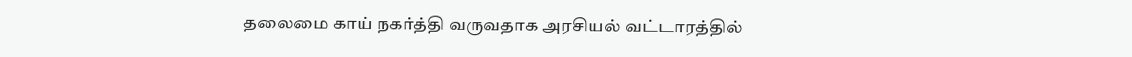தலைமை காய் நகர்த்தி வருவதாக அரசியல் வட்டாரத்தில்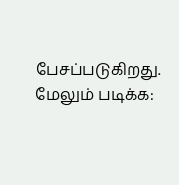பேசப்படுகிறது.
மேலும் படிக்க: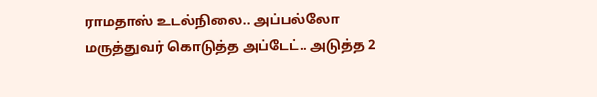ராமதாஸ் உடல்நிலை.. அப்பல்லோ மருத்துவர் கொடுத்த அப்டேட்.. அடுத்த 2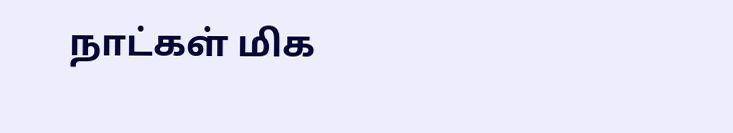நாட்கள் மிக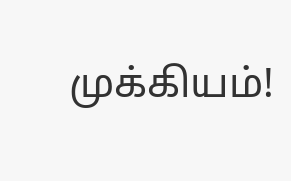முக்கியம்!